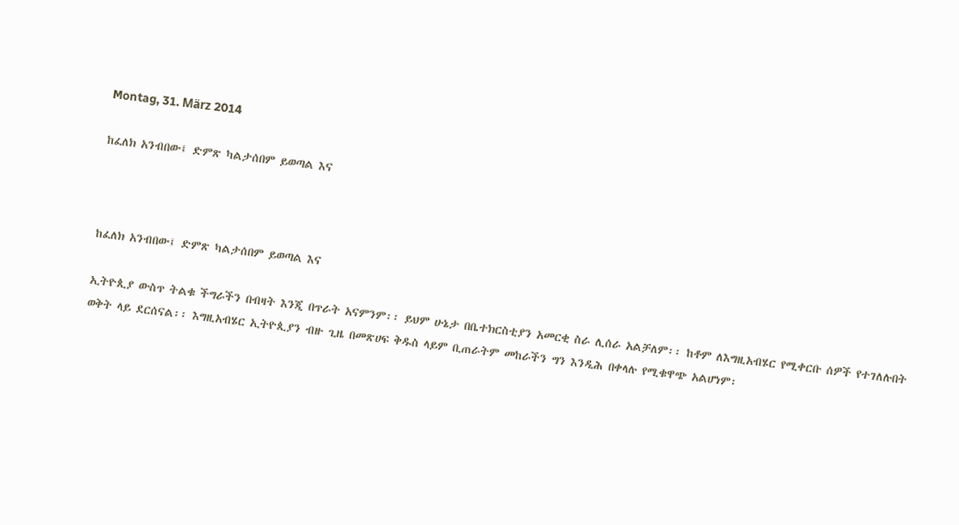Montag, 31. März 2014

ከፈለክ አንብበው፤ ድምጽ ካልታሰበም ይወጣል እና



ከፈለክ አንብበው፤ ድምጽ ካልታሰበም ይወጣል እና

ኢትዮጲያ ውስጥ ትልቁ ችግራችን በብዛት እንጂ በጥራት አናምንም፡፡ ይህም ሁኔታ በቤተክርስቲያን አመርቂ ስራ ሊሰራ አልቻለም፡፡ ከቶም ለእግዚአብሄር የሚቀርቡ ሰዎች የተገለሉበት ወቅት ላይ ደርሰናል፡፡ እግዚአብሄር ኢትዮጲያን ብዙ ጊዜ በመጽሀፍ ቅዱስ ላይም ቢጠራትም መከራችን ግን እንዲሕ በቀላሉ የሚቁዋጭ አልሆነም፡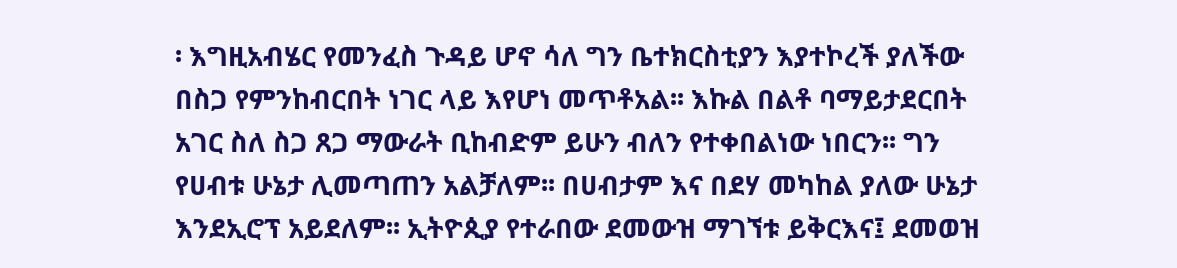፡ እግዚአብሄር የመንፈስ ጉዳይ ሆኖ ሳለ ግን ቤተክርስቲያን እያተኮረች ያለችው በስጋ የምንከብርበት ነገር ላይ እየሆነ መጥቶአል፡፡ እኩል በልቶ ባማይታደርበት አገር ስለ ስጋ ጸጋ ማውራት ቢከብድም ይሁን ብለን የተቀበልነው ነበርን፡፡ ግን የሀብቱ ሁኔታ ሊመጣጠን አልቻለም፡፡ በሀብታም እና በደሃ መካከል ያለው ሁኔታ እንደኢሮፕ አይደለም፡፡ ኢትዮጲያ የተራበው ደመውዝ ማገኘቱ ይቅርእና፤ ደመወዝ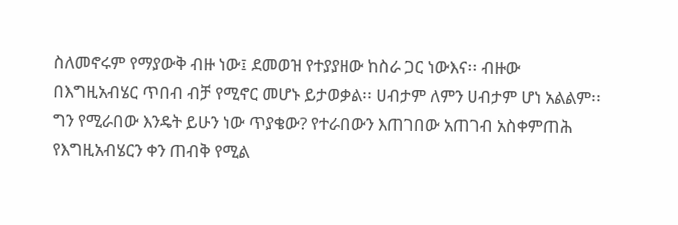ስለመኖሩም የማያውቅ ብዙ ነው፤ ደመወዝ የተያያዘው ከስራ ጋር ነውእና፡፡ ብዙው በእግዚአብሄር ጥበብ ብቻ የሚኖር መሆኑ ይታወቃል፡፡ ሀብታም ለምን ሀብታም ሆነ አልልም፡፡ ግን የሚራበው እንዴት ይሁን ነው ጥያቄው? የተራበውን እጠገበው አጠገብ አስቀምጠሕ የእግዚአብሄርን ቀን ጠብቅ የሚል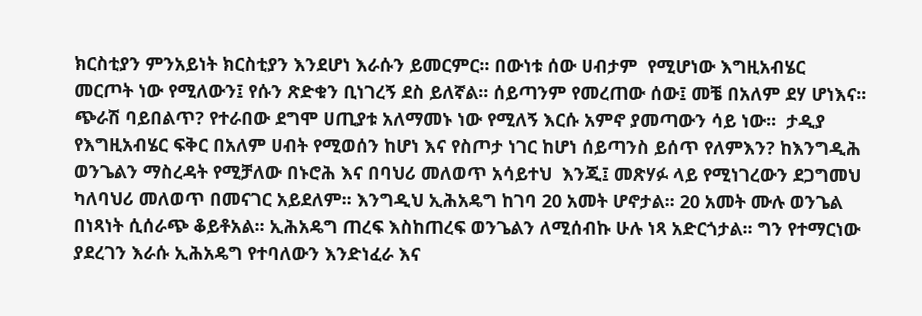ክርስቲያን ምንአይነት ክርስቲያን እንደሆነ እራሱን ይመርምር፡፡ በውነቱ ሰው ሀብታም  የሚሆነው እግዚአብሄር መርጦት ነው የሚለውን፤ የሱን ጽድቁን ቢነገረኝ ደስ ይለኛል፡፡ ሰይጣንም የመረጠው ሰው፤ መቼ በአለም ደሃ ሆነእና፡፡ ጭራሽ ባይበልጥ? የተራበው ደግሞ ሀጢያቱ አለማመኑ ነው የሚለኝ እርሱ አምኖ ያመጣውን ሳይ ነው፡፡  ታዲያ የእግዚአብሄር ፍቅር በአለም ሀብት የሚወሰን ከሆነ እና የስጦታ ነገር ከሆነ ሰይጣንስ ይሰጥ የለምእን? ከእንግዲሕ ወንጌልን ማስረዳት የሚቻለው በኑሮሕ እና በባህሪ መለወጥ አሳይተህ  እንጂ፤ መጽሃፉ ላይ የሚነገረውን ደጋግመህ ካለባህሪ መለወጥ በመናገር አይደለም፡፡ እንግዲህ ኢሕአዴግ ከገባ 20 አመት ሆኖታል፡፡ 20 አመት ሙሉ ወንጌል በነጻነት ሲሰራጭ ቆይቶአል፡፡ ኢሕአዴግ ጠረፍ እስከጠረፍ ወንጌልን ለሚሰብኩ ሁሉ ነጻ አድርጎታል፡፡ ግን የተማርነው ያደረገን እራሱ ኢሕአዴግ የተባለውን እንድነፈራ እና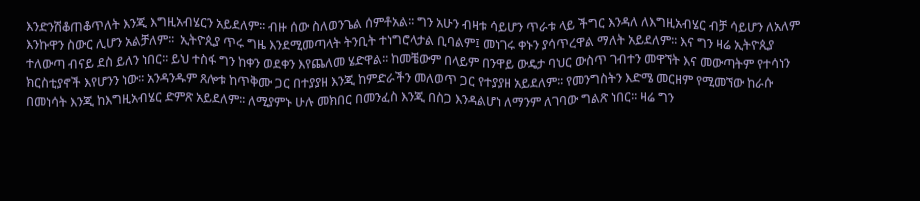እንድንሽቆጠቆጥለት እንጂ እግዚአብሄርን አይደለም፡፡ ብዙ ሰው ስለወንጌል ሰምቶአል፡፡ ግን አሁን ብዛቱ ሳይሆን ጥራቱ ላይ ችግር እንዳለ ለእግዚአብሄር ብቻ ሳይሆን ለአለም እንኩዋን ስውር ሊሆን አልቻለም፡፡  ኢትዮጲያ ጥሩ ግዜ እንደሚመጣላት ትንቢት ተነግሮላታል ቢባልም፤ መነገሩ ቀኑን ያሳጥረዋል ማለት አይደለም፡፡ እና ግን ዛሬ ኢትዮጲያ ተለውጣ ብናይ ደስ ይለን ነበር፡፡ ይህ ተስፋ ግን ከቀን ወደቀን እየጨለመ ሄድዋል፡፡ ከመቼውም በላይም በንዋይ ውዴታ ባህር ውስጥ ገብተን መዋኘት እና መውጣትም የተሳነን ክርስቲያኖች እየሆንን ነው፡፡ አንዳንዱም ጸሎቱ ከጥቅሙ ጋር በተያያዘ እንጂ ከምድራችን መለወጥ ጋር የተያያዘ አይደለም፡፡ የመንግስትን እድሜ መርዘም የሚመኘው ከራሱ በመነሳት እንጂ ከእግዚአብሄር ድምጽ አይደለም፡፡ ለሚያምኑ ሁሉ መክበር በመንፈስ እንጂ በስጋ እንዳልሆነ ለማንም ለገባው ግልጽ ነበር፡፡ ዛሬ ግን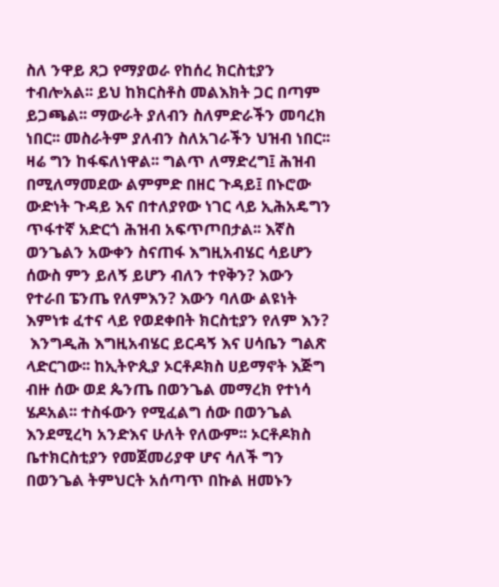ስለ ንዋይ ጸጋ የማያወራ የከሰረ ክርስቲያን ተብሎአል፡፡ ይህ ከክርስቶስ መልእክት ጋር በጣም ይጋጫል፡፡ ማውራት ያለብን ስለምድራችን መባረክ ነበር፡፡ መስራትም ያለብን ስለአገራችን ህዝብ ነበር፡፡ ዛሬ ግን ከፋፍለነዋል፡፡ ግልጥ ለማድረግ፤ ሕዝብ በሚለማመደው ልምምድ በዘር ጉዳይ፤ በኑሮው ውድነት ጉዳይ እና በተለያየው ነገር ላይ ኢሕአዴግን ጥፋተኛ አድርጎ ሕዝብ አፍጥጦበታል፡፡ እኛስ ወንጌልን አውቀን ስናጠፋ እግዚአብሄር ሳይሆን ሰውስ ምን ይለኝ ይሆን ብለን ተየቅን? እውን የተራበ ፔንጤ የለምእን? እውን ባለው ልዩነት እምነቱ ፈተና ላይ የወደቀበት ክርስቲያን የለም እን?
 እንግዲሕ እግዚአብሄር ይርዳኝ እና ሀሳቤን ግልጽ ላድርገው፡፡ ከኢትዮጲያ ኦርቶዶክስ ሀይማኖት እጅግ ብዙ ሰው ወደ ጴንጤ በወንጌል መማረክ የተነሳ ሄዶአል፡፡ ተስፋውን የሚፈልግ ሰው በወንጌል እንደሚረካ አንድእና ሁለት የለውም፡፡ ኦርቶዶክስ ቤተክርስቲያን የመጀመሪያዋ ሆና ሳለች ግን በወንጌል ትምህርት አሰጣጥ በኩል ዘመኑን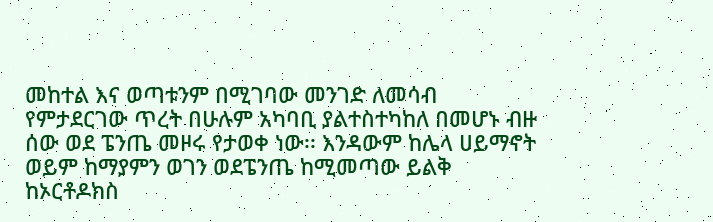መከተል እና ወጣቱንም በሚገባው መንገድ ለመሳብ የምታደርገው ጥረት በሁሉም አካባቢ ያልተስተካከለ በመሆኑ ብዙ ሰው ወደ ፔንጤ መዞሩ የታወቀ ነው፡፡ እንዳውም ከሌላ ሀይማኖት ወይም ከማያምን ወገን ወደፔንጤ ከሚመጣው ይልቅ ከኦርቶዶክስ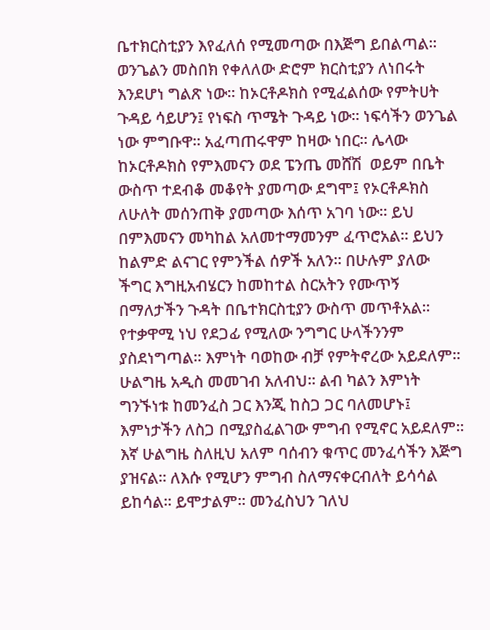ቤተክርስቲያን እየፈለሰ የሚመጣው በእጅግ ይበልጣል፡፡ ወንጌልን መስበክ የቀለለው ድሮም ክርስቲያን ለነበሩት እንደሆነ ግልጽ ነው፡፡ ከኦርቶዶክስ የሚፈልሰው የምትሀት ጉዳይ ሳይሆን፤ የነፍስ ጥሜት ጉዳይ ነው፡፡ ነፍሳችን ወንጌል ነው ምግቡዋ፡፡ አፈጣጠሩዋም ከዛው ነበር፡፡ ሌላው ከኦርቶዶክስ የምእመናን ወደ ፔንጤ መሸሽ  ወይም በቤት ውስጥ ተደብቆ መቆየት ያመጣው ደግሞ፤ የኦርቶዶክስ ለሁለት መሰንጠቅ ያመጣው እሰጥ አገባ ነው፡፡ ይህ በምእመናን መካከል አለመተማመንም ፈጥሮአል፡፡ ይህን ከልምድ ልናገር የምንችል ሰዎች አለን፡፡ በሁሉም ያለው ችግር እግዚአብሄርን ከመከተል ስርአትን የሙጥኝ በማለታችን ጉዳት በቤተክርስቲያን ውስጥ መጥቶአል፡፡ የተቃዋሚ ነህ የደጋፊ የሚለው ንግግር ሁላችንንም ያስደነግጣል፡፡ እምነት ባወከው ብቻ የምትኖረው አይደለም፡፡ ሁልግዜ አዲስ መመገብ አለብህ፡፡ ልብ ካልን እምነት ግንኙነቱ ከመንፈስ ጋር እንጂ ከስጋ ጋር ባለመሆኑ፤ እምነታችን ለስጋ በሚያስፈልገው ምግብ የሚኖር አይደለም፡፡ እኛ ሁልግዜ ስለዚህ አለም ባሰብን ቁጥር መንፈሳችን እጅግ ያዝናል፡፡ ለእሱ የሚሆን ምግብ ስለማናቀርብለት ይሳሳል ይከሳል፡፡ ይሞታልም፡፡ መንፈስህን ገለህ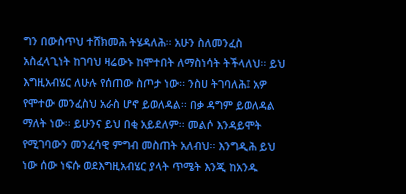ግን በውስጥህ ተሸክመሕ ትሄዳለሕ፡፡ አሁን ስለመንፈስ አስፈላጊነት ከገባህ ዛሬውኑ ከሞተበት ለማስነሳት ትችላለህ፡፡ ይህ እግዚአብሄር ለሁሉ የሰጠው ስጦታ ነው፡፡ ንስሀ ትገባለሕ፤ አዎ የሞተው መንፈስህ አራስ ሆኖ ይወለዳል፡፡ በቃ ዳግም ይወለዳል ማለት ነው፡፡ ይሁንና ይህ በቂ አይደለም፡፡ መልሶ እንዳይሞት የሚገባውን መንፈሳዊ ምግብ መስጠት አለብህ፡፡ እንግዲሕ ይህ ነው ሰው ነፍሱ ወደእግዚአብሄር ያላት ጥሜት እንጂ ከአንዱ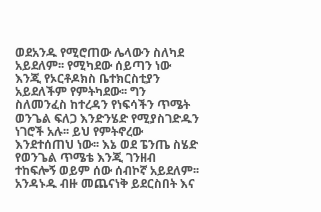ወደአንዱ የሚሮጠው ሌላውን ስለካደ አይደለም፡፡ የሚካደው ሰይጣን ነው እንጂ የኦርቶዶክስ ቤተክርስቲያን አይደለችም የምትካደው፡፡ ግን ስለመንፈስ ከተረዳን የነፍሳችን ጥሜት ወንጌል ፍለጋ እንድንሄድ የሚያስገድዱን ነገሮች አሉ፡፡ ይህ የምትኖረው እንደተሰጠህ ነው፡፡ እኔ ወደ ፔንጤ ስሄድ የወንጌል ጥሜቴ እንጂ ገንዘብ ተከፍሎኝ ወይም ሰው ሰብኮኛ አይደለም፡፡ አንዳኑዱ ብዙ መጨናነቅ ይደርስበት እና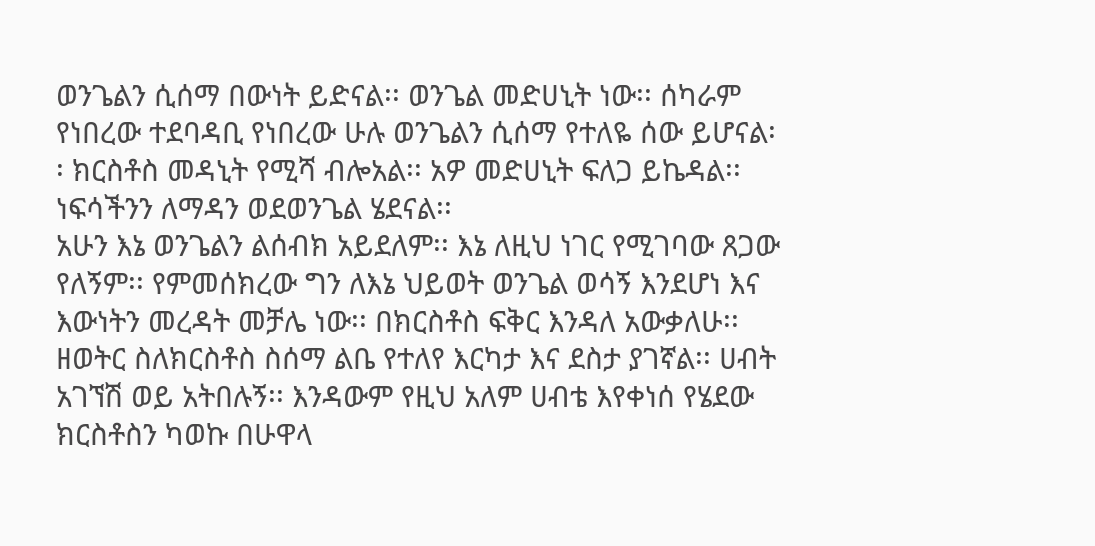ወንጌልን ሲሰማ በውነት ይድናል፡፡ ወንጌል መድሀኒት ነው፡፡ ሰካራም የነበረው ተደባዳቢ የነበረው ሁሉ ወንጌልን ሲሰማ የተለዬ ሰው ይሆናል፡፡ ክርስቶስ መዳኒት የሚሻ ብሎአል፡፡ አዎ መድሀኒት ፍለጋ ይኬዳል፡፡ ነፍሳችንን ለማዳን ወደወንጌል ሄደናል፡፡
አሁን እኔ ወንጌልን ልሰብክ አይደለም፡፡ እኔ ለዚህ ነገር የሚገባው ጸጋው የለኝም፡፡ የምመሰክረው ግን ለእኔ ህይወት ወንጌል ወሳኝ እንደሆነ እና እውነትን መረዳት መቻሌ ነው፡፡ በክርስቶስ ፍቅር እንዳለ አውቃለሁ፡፡ ዘወትር ስለክርስቶስ ስሰማ ልቤ የተለየ እርካታ እና ደስታ ያገኛል፡፡ ሀብት አገኘሽ ወይ አትበሉኝ፡፡ እንዳውም የዚህ አለም ሀብቴ እየቀነሰ የሄደው ክርስቶስን ካወኩ በሁዋላ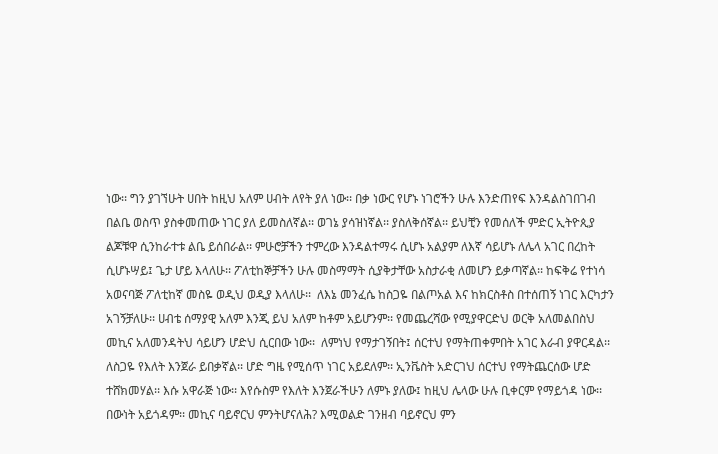ነው፡፡ ግን ያገኘሁት ሀበት ከዚህ አለም ሀብት ለየት ያለ ነው፡፡ በቃ ነውር የሆኑ ነገሮችን ሁሉ እንድጠየፍ እንዳልስገበገብ በልቤ ወስጥ ያስቀመጠው ነገር ያለ ይመስለኛል፡፡ ወገኔ ያሳዝነኛል፡፡ ያስለቅሰኛል፡፡ ይህቺን የመሰለች ምድር ኢትዮጲያ ልጆቹዋ ሲንከራተቱ ልቤ ይሰበራል፡፡ ምሁሮቻችን ተምረው እንዳልተማሩ ሲሆኑ አልያም ለእኛ ሳይሆኑ ለሌላ አገር በረከት ሲሆኑሣይ፤ ጌታ ሆይ እላለሁ፡፡ ፖለቲከኞቻችን ሁሉ መስማማት ሲያቅታቸው አስታራቂ ለመሆን ይቃጣኛል፡፡ ከፍቅሬ የተነሳ አወናባጅ ፖለቲከኛ መስዬ ወዲህ ወዲያ እላለሁ፡፡  ለእኔ መንፈሴ ከስጋዬ በልጦአል እና ከክርስቶስ በተሰጠኝ ነገር እርካታን አገኝቻለሁ፡፡ ሀብቴ ሰማያዊ አለም እንጂ ይህ አለም ከቶም አይሆንም፡፡ የመጨረሻው የሚያዋርድህ ወርቅ አለመልበስህ መኪና አለመንዳትህ ሳይሆን ሆድህ ሲርበው ነው፡፡  ለምነህ የማታገኝበት፤ ሰርተህ የማትጠቀምበት አገር እራብ ያዋርዳል፡፡ ለስጋዬ የእለት እንጀራ ይበቃኛል፡፡ ሆድ ግዜ የሚሰጥ ነገር አይደለም፡፡ ኢንቬስት አድርገህ ሰርተህ የማትጨርሰው ሆድ ተሸክመሃል፡፡ እሱ አዋራጅ ነው፡፡ እየሱስም የእለት እንጀራችሁን ለምኑ ያለው፤ ከዚህ ሌላው ሁሉ ቢቀርም የማይጎዳ ነው፡፡ በውነት አይጎዳም፡፡ መኪና ባይኖርህ ምንትሆናለሕ? እሚወልድ ገንዘብ ባይኖርህ ምን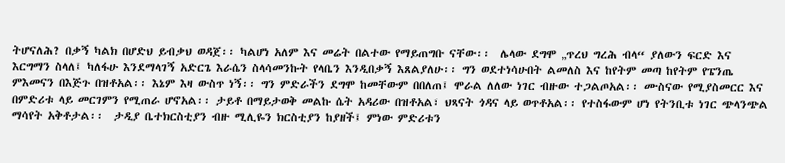ትሆናለሕ? በቃኝ ካልክ በሆድህ ይብቃህ ወዳጀ፡፡ ካልሆነ አለም እና መሬት በልተው የማይጠግቡ ናቸው፡፡  ሌላው ደግሞ „ጥረህ ግረሕ ብላ“ ያለውን ፍርድ እና እርግማን ስላለ፤ ካለፋሁ እንደማላገኝ አድርጌ እራሴን ስላሳመንኩት የላቤን እንዲበቃኝ እጸልያለሁ፡፡ ግን ወደተነሳሁበት ልመለስ እና ከየትም መጣ ከየትም የፔንጤ ምእመናን በእጅጉ በዝቶአል፡፡ እኔም እዛ ውስጥ ነኝ፡፡ ግን ምድራችን ደግሞ ከመቸውም በበለጠ፤ ሞራል ለለው ነገር ብዙው ተጋልጦአል፡፡ ሙስናው የሚያስመርር እና በምድሪቱ ላይ መርገምን የሚጠራ ሆኖአል፡፡ ታይቶ በማይታወቅ መልኩ ሴት አዳሪው በዝቶአል፣ ህጻናት ጎዳና ላይ ወጥቶአል፡፡ የተስፋውም ሆነ የትንቢቱ ነገር ጭላንጭል ማሳየት አቅቶታል፡፡  ታዲያ ቤተክርስቲያን ብዙ ሚሊዬን ክርስቲያን ከያዘች፤ ምነው ምድሪቱን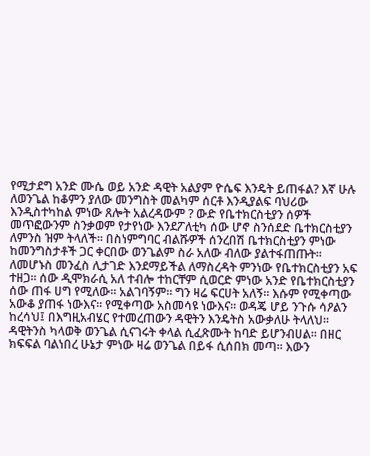የሚታደግ አንድ ሙሴ ወይ አንድ ዳዊት አልያም ዮሴፍ እንዴት ይጠፋል? እኛ ሁሉ ለወንጌል ከቆምን ያለው መንግስት መልካም ሰርቶ እንዲያልፍ ባህሪው እንዲስተካከል ምነው ጸሎት አልረዳውም ? ውድ የቤተክርስቲያን ሰዎች መጥፎውንም ስንቃወም የታየነው እንደፖለቲካ ሰው ሆኖ ስንሰደድ ቤተክርስቲያን ለምንስ ዝም ትላለች፡፡ በስነምግባር ብልሹዎች ሰንረበሽ ቤተክርስቲያን ምነው ከመንግስታቶች ጋር ቀርበው ወንጌልም ስራ አለው ብለው ያልተፋጠጡት፡፡ ለመሆኑስ መንፈስ ሊታገድ እንደማይችል ለማስረዳት ምንነው የቤተክርስቲያን አፍ ተዘጋ፡፡ ሰው ዲሞክራሲ አለ ተብሎ ተከርቸም ሲወርድ ምነው አንድ የቤተክርስቲያን ሰው ጠፋ ሀግ የሚለው፡፡ አልገባኝም፡፡ ግን ዛሬ ፍርሀት አለኝ፡፡ እሱም የሚቀጣው አውቆ ያጠፋ ነውእና፡፡ የሚቀጣው አስመሳዩ ነውእና፡፡ ወዳጄ ሆይ ንጉሱ ሳዖልን ከረሳህ፤ በእግዚአብሄር የተመረጠውን ዳዊትን እንዴትስ አውቃለሁ ትላለህ፡፡ ዳዊትንስ ካላወቅ ወንጌል ሲናገሩት ቀላል ሲፈጽሙት ከባድ ይሆንብሀል፡፡ በዘር ክፍፍል ባልነበረ ሁኔታ ምነው ዛሬ ወንጌል በይፋ ሲሰበክ መጣ፡፡ እውን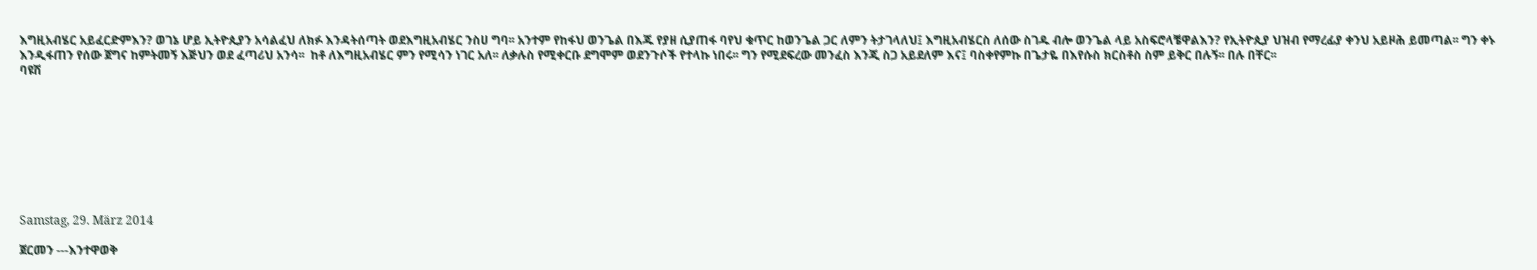እግዚአብሄር አይፈርድምእን? ወገኔ ሆይ ኢትዮጲያን አሳልፈህ ለክፉ እንዳትሰጣት ወደእግዚአብሄር ንስሀ ግባ፡፡ አንተም የከፋህ ወንጌል በእጁ የያዘ ሲያጠፋ ባየህ ቁጥር ከወንጌል ጋር ለምን ትታገላለህ፤ እግዚአብሄርስ ለሰው ስገዱ ብሎ ወንጌል ላይ አስፍሮላቼዋልእን? የኢትዮጲያ ህዝብ የማረፊያ ቀንህ አይዞሕ ይመጣል፡፡ ግን ቀኑ እንዲፋጠን የሰው ጀግና ከምትመኝ እጅህን ወደ ፈጣሪህ አንሳ፡፡  ከቶ ለእግዚአብሄር ምን የሚሳን ነገር አለ፡፡ ለቃሉስ የሚቀርቡ ደግሞም ወደንጉሶች የተላኩ ነበሩ፡፡ ግን የሚደፍረው መንፈስ እንጂ ስጋ አይደለም እና፤ ባስቀየምኩ በጌታዬ በእየሱስ ክርስቶስ ስም ይቅር በሉኝ፡፡ በሉ በቸር፡፡
ባዩሽ









Samstag, 29. März 2014

ጀርመን ---እንተዋወቅ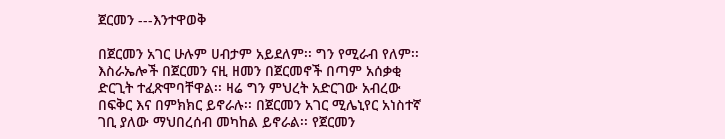ጀርመን ---እንተዋወቅ

በጀርመን አገር ሁሉም ሀብታም አይደለም፡፡ ግን የሚራብ የለም፡፡ እስራኤሎች በጀርመን ናዚ ዘመን በጀርመኖች በጣም አሰቃቂ ድርጊት ተፈጽሞባቸዋል፡፡ ዛሬ ግን ምህረት አድርገው አብረው በፍቅር እና በምክክር ይኖራሉ፡፡ በጀርመን አገር ሚሌኒየር አነስተኛ ገቢ ያለው ማህበረሰብ መካከል ይኖራል፡፡ የጀርመን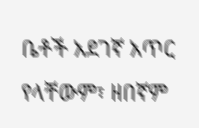ቤቶች አደገኛ አጥር የላቸውም፣ ዘበኛም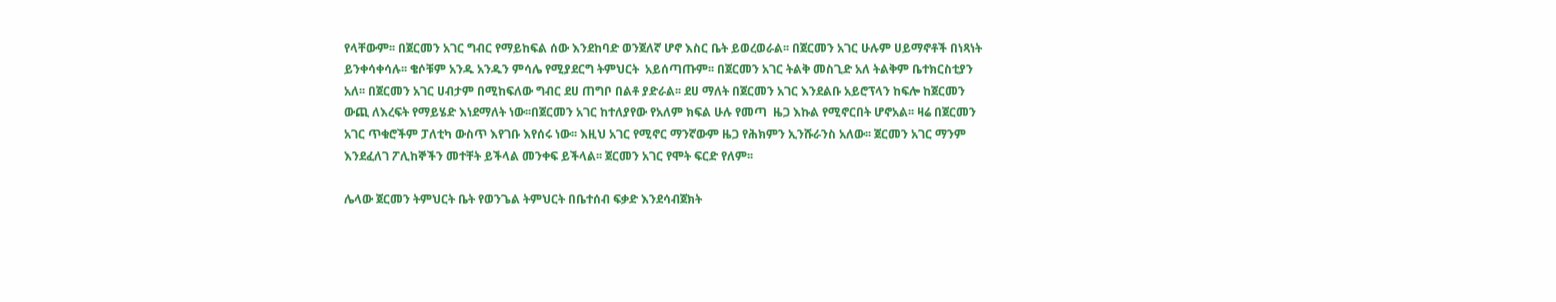የላቸውም፡፡ በጀርመን አገር ግብር የማይከፍል ሰው እንደከባድ ወንጀለኛ ሆኖ እስር ቤት ይወረወራል፡፡ በጀርመን አገር ሁሉም ሀይማኖቶች በነጻነት ይንቀሳቀሳሉ፡፡ ቄሶቹም አንዱ አንዱን ምሳሌ የሚያደርግ ትምህርት  አይሰጣጡም፡፡ በጀርመን አገር ትልቅ መስጊድ አለ ትልቅም ቤተክርስቲያን አለ፡፡ በጀርመን አገር ሀብታም በሚከፍለው ግብር ደሀ ጠግቦ በልቶ ያድራል፡፡ ደሀ ማለት በጀርመን አገር እንደልቡ አይሮፕላን ከፍሎ ከጀርመን ውጪ ለእረፍት የማይሄድ እነደማለት ነው፡፡በጀርመን አገር ከተለያየው የአለም ክፍል ሁሉ የመጣ  ዜጋ እኩል የሚኖርበት ሆኖአል፡፡ ዛሬ በጀርመን አገር ጥቁሮችም ፓለቲካ ውስጥ እየገቡ እየሰሩ ነው፡፡ እዚህ አገር የሚኖር ማንኛውም ዜጋ የሕክምን ኢንሹራንስ አለው፡፡ ጀርመን አገር ማንም እንደፈለገ ፖሊከኞችን መተቸት ይችላል መንቀፍ ይችላል፡፡ ጀርመን አገር የሞት ፍርድ የለም፡፡

ሌላው ጀርመን ትምህርት ቤት የወንጌል ትምህርት በቤተሰብ ፍቃድ እንደሳብጀክት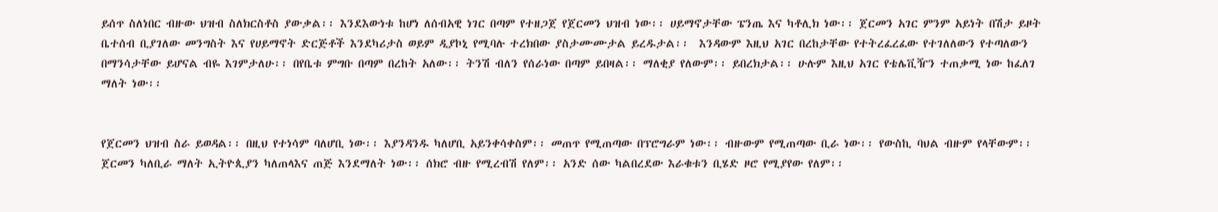ይሰጥ ስለነበር ብዙው ህዝብ ስለክርስቶስ ያውቃል፡፡ እንደእውነቱ ከሆነ ለሰብአዊ ነገር በጣም የተዘጋጀ የጀርመን ህዝብ ነው፡፡ ሀይማኖታቸው ፔንጤ እና ካቶሊክ ነው፡፡ ጀርመን አገር ምንም አይነት በሽታ ይዞት ቤተሰብ ቢያገለው መንግስት እና የሀይማኖት ድርጅቶች እንደካሪታስ ወይም ዲያኮኒ የሚባሉ ተረክበው ያስታሙሙታል ይረዱታል፡፡  እንዳውም እዚህ አገር በረከታቸው የተትረፈረፈው የተገለለውን የተጣለውን በማንሳታቸው ይሆናል ብዬ እገምታለሁ፡፡ በየቤቱ ምግቡ በጣም በረከት አለው፡፡ ትንሽ ብለን የሰራነው በጣም ይበዛል፡፡ ማለቂያ የለውም፡፡ ይበረክታል፡፡ ሁሉም እዚህ አገር የቴሌቪዥን ተጠቃሚ ነው ከፈለገ ማለት ነው፡፡


የጀርመን ህዝብ ስራ ይወዳል፡፡ በዚህ የተነሳም ባለሆቢ ነው፡፡ እያንዳንዱ ካለሆቢ አይንቀሳቀስም፡፡ መጠጥ የሚጠጣው በፕሮግራም ነው፡፡ ብዙውም የሚጠጣው ቢራ ነው፡፡ የውስኪ ባህል ብዙም የላቸውም፡፡ ጀርመን ካለቢራ ማለት ኢትዮጲያን ካለጠላእና ጠጅ እንደማለት ነው፡፡ ሰክሮ ብዙ የሚረብሽ የለም፡፡ አንድ ሰው ካልበረደው እራቁቱን ቢሄድ ዞሮ የሚያየው የለም፡፡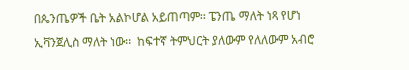በጴንጤዎች ቤት አልኮሆል አይጠጣም፡፡ ፔንጤ ማለት ነጻ የሆነ ኢቫንጀሊስ ማለት ነው፡፡  ከፍተኛ ትምህርት ያለውም የለለውም አብሮ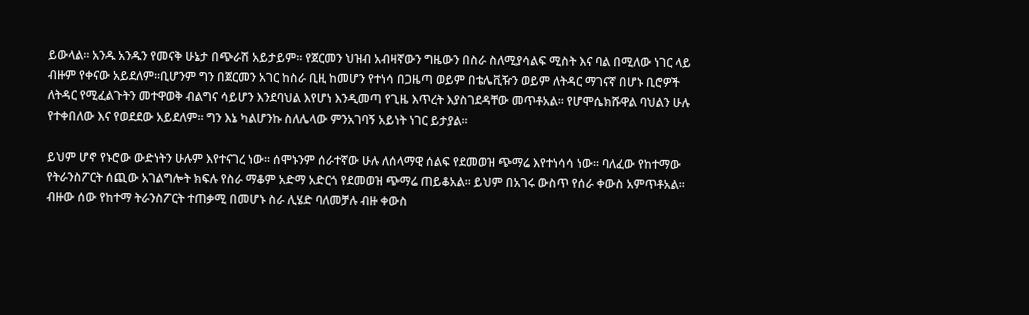ይውላል፡፡ አንዱ አንዱን የመናቅ ሁኔታ በጭራሽ አይታይም፡፡ የጀርመን ህዝብ አብዛኛውን ግዜውን በስራ ስለሚያሳልፍ ሚስት እና ባል በሚለው ነገር ላይ ብዙም የቀናው አይደለም፡፡ቢሆንም ግን በጀርመን አገር ከስራ ቢዚ ከመሆን የተነሳ በጋዜጣ ወይም በቴሌቪዥን ወይም ለትዳር ማገናኛ በሆኑ ቢሮዎች ለትዳር የሚፈልጉትን መተዋወቅ ብልግና ሳይሆን እንደባህል እየሆነ እንዲመጣ የጊዜ እጥረት እያስገደዳቸው መጥቶአል፡፡ የሆሞሴክሹዋል ባህልን ሁሉ የተቀበለው እና የወደደው አይደለም፡፡ ግን እኔ ካልሆንኩ ስለሌላው ምንአገባኝ አይነት ነገር ይታያል፡፡

ይህም ሆኖ የኑሮው ውድነትን ሁሉም እየተናገረ ነው፡፡ ሰሞኑንም ሰራተኛው ሁሉ ለሰላማዊ ሰልፍ የደመወዝ ጭማሬ እየተነሳሳ ነው፡፡ ባለፈው የከተማው የትራንስፖርት ሰጪው አገልግሎት ክፍሉ የስራ ማቆም አድማ አድርጎ የደመወዝ ጭማሬ ጠይቆአል፡፡ ይህም በአገሩ ውስጥ የሰራ ቀውስ አምጥቶአል፡፡ ብዙው ሰው የከተማ ትራንስፖርት ተጠቃሚ በመሆኑ ስራ ሊሄድ ባለመቻሉ ብዙ ቀውስ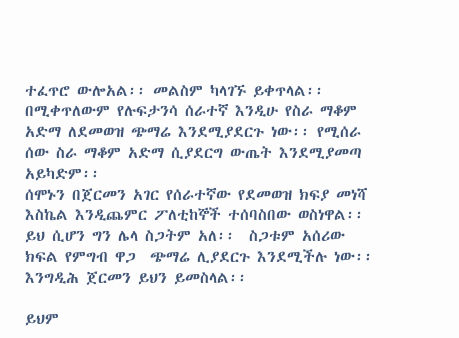ተፈጥሮ ውሎአል፡፡ መልስም ካላገኙ ይቀጥላል፡፡ በሚቀጥለውም የሉፍታንሳ ሰራተኛ እንዲሁ የስራ ማቆም አድማ ለደመወዝ ጭማሬ እንደሚያደርጉ ነው፡፡ የሚሰራ ሰው ስራ ማቆም አድማ ሲያደርግ ውጤት እንደሚያመጣ አይካድም፡፡
ሰሞኑን በጀርመን አገር የሰራተኛው የደመወዝ ክፍያ መነሻ እስኬል እንዲጨምር ፖለቲከኞች ተሰባስበው ወስነዋል፡፡ ይህ ሲሆን ግን ሌላ ስጋትም አለ፡፡  ስጋቱም አሰሪው ክፍል የምግብ ዋጋ  ጭማሬ ሊያደርጉ እንደሚችሉ ነው፡፡ እንግዲሕ ጀርመን ይህን ይመስላል፡፡

ይህም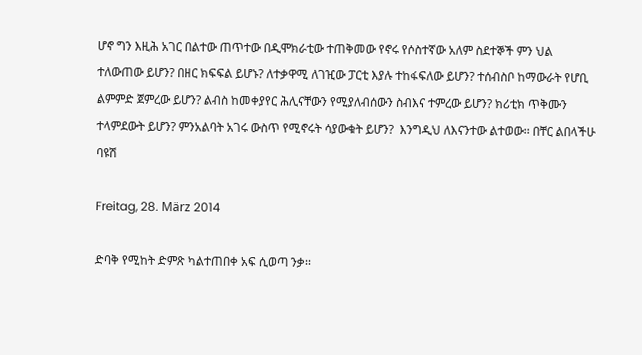ሆኖ ግን እዚሕ አገር በልተው ጠጥተው በዲሞክራቲው ተጠቅመው የኖሩ የሶስተኛው አለም ስደተኞች ምን ህል ተለውጠው ይሆን? በዘር ክፍፍል ይሆኑ? ለተቃዋሚ ለገዢው ፓርቲ እያሉ ተከፋፍለው ይሆን? ተሰብስቦ ከማውራት የሆቢ ልምምድ ጀምረው ይሆን? ልብስ ከመቀያየር ሕሊናቸውን የሚያለብሰውን ስብእና ተምረው ይሆን? ክሪቲክ ጥቅሙን ተላምደውት ይሆን? ምንአልባት አገሩ ውስጥ የሚኖሩት ሳያውቁት ይሆን?  እንግዲህ ለእናንተው ልተወው፡፡ በቸር ልበላችሁ
ባዩሽ

Freitag, 28. März 2014

ድባቅ የሚከት ድምጽ ካልተጠበቀ አፍ ሲወጣ ንቃ፡፡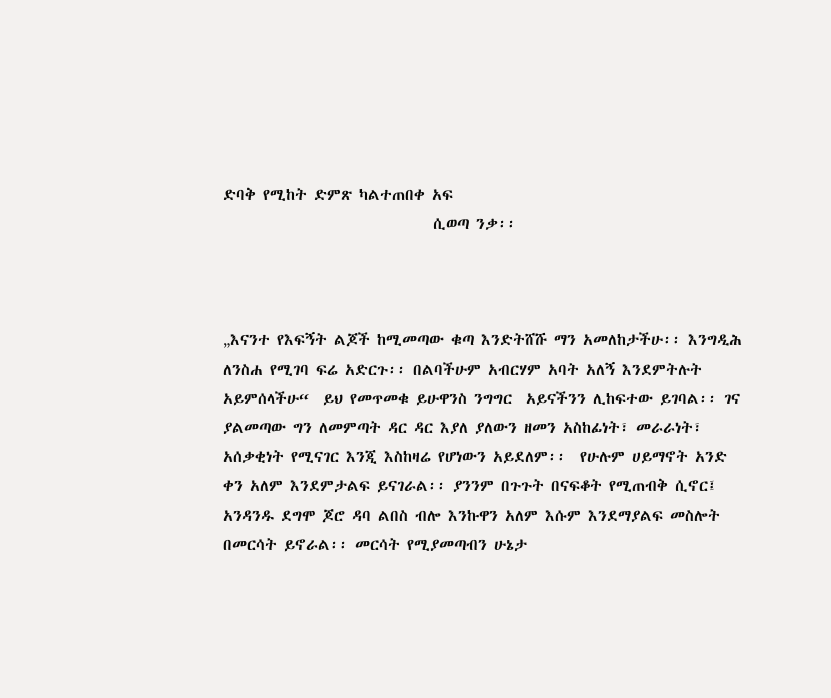ድባቅ የሚከት ድምጽ ካልተጠበቀ አፍ
                              ሲወጣ ንቃ፡፡



„እናንተ የእፍኝት ልጆች ከሚመጣው ቁጣ እንድትሸሹ ማን አመለከታችሁ፡፡ እንግዲሕ ለንስሐ የሚገባ ፍሬ አድርጉ፡፡ በልባችሁም አብርሃም አባት አለኝ እንደምትሉት አይምሰላችሁ“  ይህ የመጥመቁ ይሁዋንስ ንግግር  አይናችንን ሊከፍተው ይገባል፡፡ ገና ያልመጣው ግን ለመምጣት ዳር ዳር እያለ ያለውን ዘመን አስከፊነት፣ መራራነት፣ አሰቃቂነት የሚናገር እንጂ እስከዛሬ የሆነውን አይደለም፡፡  የሁሉም ሀይማኖት አንድ ቀን አለም እንደምታልፍ ይናገራል፡፡ ያንንም በጉጉት በናፍቆት የሚጠብቅ ሲኖር፤ አንዳንዱ ደግሞ ጆሮ ዳባ ልበስ ብሎ እንኩዋን አለም እሱም እንደማያልፍ መስሎት በመርሳት ይኖራል፡፡ መርሳት የሚያመጣብን ሁኔታ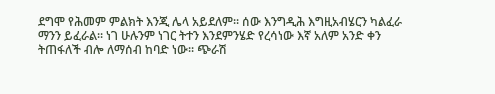ደግሞ የሕመም ምልክት እንጂ ሌላ አይደለም፡፡ ሰው እንግዲሕ እግዚአብሄርን ካልፈራ ማንን ይፈራል፡፡ ነገ ሁሉንም ነገር ትተን እንደምንሄድ የረሳነው እኛ አለም አንድ ቀን ትጠፋለች ብሎ ለማሰብ ከባድ ነው፡፡ ጭራሽ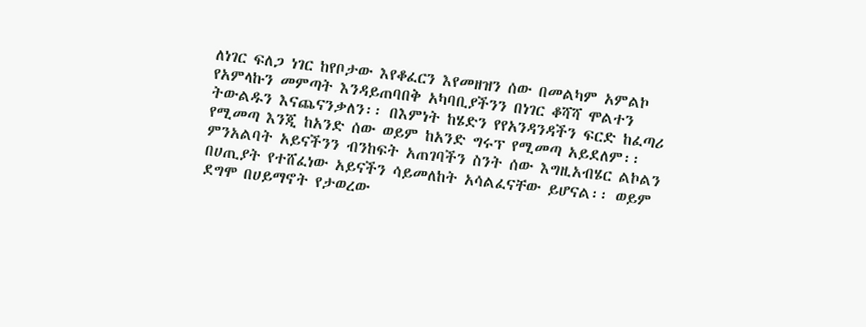ለነገር ፍለጋ ነገር ከየቦታው እየቆፈርን እየመዘዝን ሰው በመልካም አምልኮ የአምላኩን መምጣት እንዳይጠባበቅ አካባቢያችንን በነገር ቆሻሻ ሞልተን ትውልዱን እናጨናንቃለን፡፡ በእምነት ከሄድን የየአንዳንዳችን ፍርድ ከፈጣሪ የሚመጣ እንጂ ከአንድ ሰው ወይም ከአንድ ግሩፕ የሚመጣ አይደለም፡፡ ምንአልባት አይናችንን ብንከፍት አጠገባችን ስንት ሰው እግዚአብሄር ልኮልን በሀጢያት የተሸፈነው አይናችን ሳይመለከት አሳልፈናቸው ይሆናል፡፡ ወይም ደግሞ በሀይማኖት የታወረው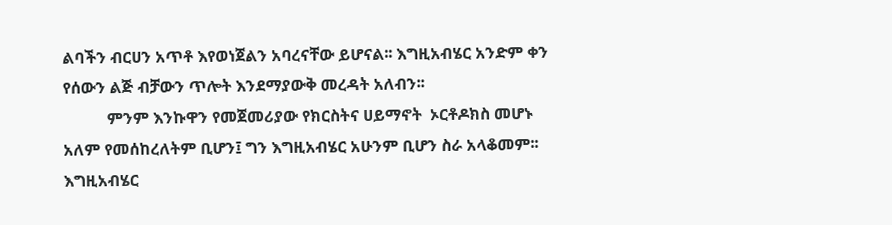ልባችን ብርሀን አጥቶ እየወነጀልን አባረናቸው ይሆናል፡፡ እግዚአብሄር አንድም ቀን የሰውን ልጅ ብቻውን ጥሎት እንደማያውቅ መረዳት አለብን፡፡
           ምንም እንኩዋን የመጀመሪያው የክርስትና ሀይማኖት  ኦርቶዶክስ መሆኑ አለም የመሰከረለትም ቢሆን፤ ግን እግዚአብሄር አሁንም ቢሆን ስራ አላቆመም፡፡ እግዚአብሄር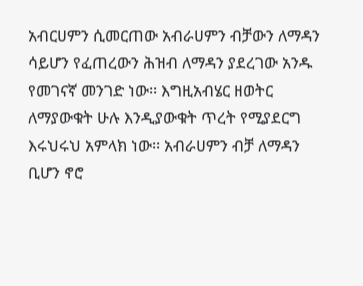አብርሀምን ሲመርጠው አብራሀምን ብቻውን ለማዳን ሳይሆን የፈጠረውን ሕዝብ ለማዳን ያደረገው አንዱ የመገናኛ መንገድ ነው፡፡ እግዚአብሄር ዘወትር ለማያውቁት ሁሉ እንዲያውቁት ጥረት የሚያደርግ እሩህሩህ አምላክ ነው፡፡ አብራሀምን ብቻ ለማዳን ቢሆን ኖሮ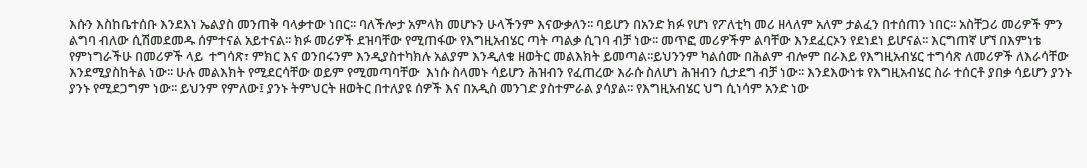እሱን እስከቤተሰቡ እንደእነ ኤልያስ መንጠቅ ባላቃተው ነበር፡፡ ባለችሎታ አምላክ መሆኑን ሁላችንም እናውቃለን፡፡ ባይሆን በአንድ ክፉ የሆነ የፖለቲካ መሪ ዘላለም አለም ታልፈን በተሰጠን ነበር፡፡ አስቸጋሪ መሪዎች ምን ልግባ ብለው ሲሽመደመዱ ሰምተናል አይተናል፡፡ ክፉ መሪዎች ደዝባቸው የሚጠፋው የእግዚአብሄር ጣት ጣልቃ ሲገባ ብቻ ነው፡፡ መጥፎ መሪዎችም ልባቸው እንደፈርኦን የደነደነ ይሆናል፡፡ እርግጠኛ ሆኘ በእምነቴ የምነግራችሁ በመሪዎች ላይ  ተግሳጽ፣ ምክር እና ወንበሩንም እንዲያስተካክሉ አልያም እንዲለቁ ዘወትር መልእክት ይመጣል፡፡ይህንንም ካልሰሙ በሕልም ብሎም በራእይ የእግዚአብሄር ተግሳጽ ለመሪዎች ለእራሳቸው እንደሚያስከትል ነው፡፡ ሁሉ መልእክት የሚደርሳቸው ወይም የሚመጣባቸው  እነሱ ስላመኑ ሳይሆን ሕዝብን የፈጠረው እራሱ ስለሆነ ሕዝብን ሲታደግ ብቻ ነው፡፡ እንደእውነቱ የእግዚአብሄር ስራ ተሰርቶ ያበቃ ሳይሆን ያንኑ ያንኑ የሚደጋግም ነው፡፡ ይህንም የምለው፤ ያንኑ ትምህርት ዘወትር በተለያዩ ሰዎች እና በአዲስ መንገድ ያስተምራል ያሳያል፡፡ የእግዚአብሄር ህግ ሲነሳም አንድ ነው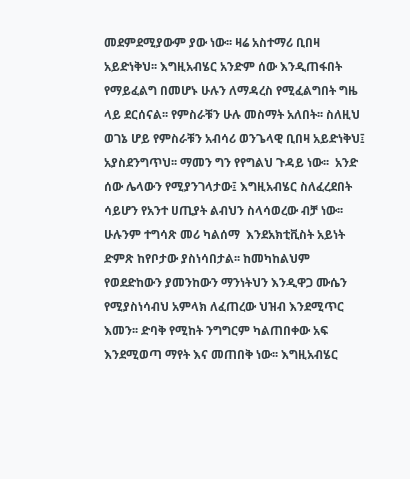መደምደሚያውም ያው ነው፡፡ ዛሬ አስተማሪ ቢበዛ አይድነቅህ፡፡ እግዚአብሄር አንድም ሰው እንዲጠፋበት የማይፈልግ በመሆኑ ሁሉን ለማዳረስ የሚፈልግበት ግዜ ላይ ደርሰናል፡፡ የምስራቹን ሁሉ መስማት አለበት፡፡ ስለዚህ ወገኔ ሆይ የምስራቹን አብሳሪ ወንጌላዊ ቢበዛ አይድነቅህ፤ አያስደንግጥህ፡፡ ማመን ግን የየግልህ ጉዳይ ነው፡፡  አንድ ሰው ሌላውን የሚያንገላታው፤ እግዚአብሄር ስለፈረደበት ሳይሆን የአንተ ሀጢያት ልብህን ስላሳወረው ብቻ ነው፡፡ ሁሉንም ተግሳጽ መሪ ካልሰማ  እንደአክቲቪስት አይነት ድምጽ ከየቦታው ያስነሳበታል፡፡ ከመካከልህም የወደድከውን ያመንከውን ማንነትህን እንዲዋጋ ሙሴን የሚያስነሳብህ አምላክ ለፈጠረው ህዝብ እንደሚጥር እመን፡፡ ድባቅ የሚከት ንግግርም ካልጠበቀው አፍ እንደሚወጣ ማየት እና መጠበቅ ነው፡፡ እግዚአብሄር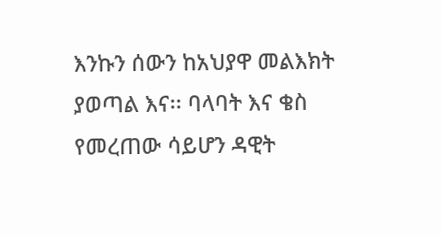እንኩን ሰውን ከአህያዋ መልእክት ያወጣል እና፡፡ ባላባት እና ቄስ  የመረጠው ሳይሆን ዳዊት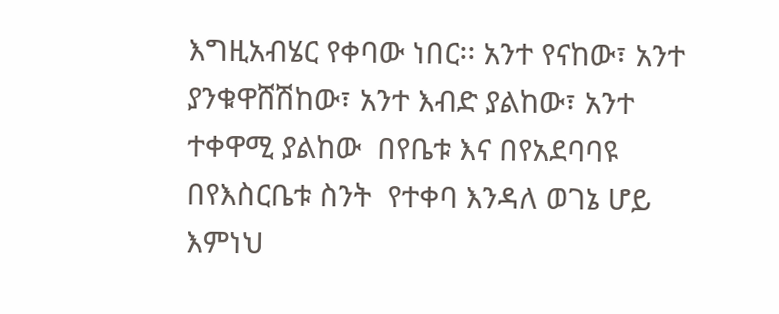እግዚአብሄር የቀባው ነበር፡፡ አንተ የናከው፣ አንተ ያንቁዋሸሽከው፣ አንተ እብድ ያልከው፣ አንተ ተቀዋሚ ያልከው  በየቤቱ እና በየአደባባዩ በየእስርቤቱ ስንት  የተቀባ እንዳለ ወገኔ ሆይ እምነህ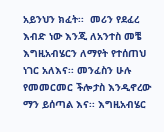አይንህን ክፈት፡፡  መሪን የደፈረ እብድ ነው እንጂ ለአንተስ መቼ እግዚአብሄርን ለማየት የተሰጠህ ነገር አለእና፡፡ መንፈስን ሁሉ የመመርመር ችሎታስ እንዲኖረው ማን ይሰጣል እና፡፡ እግዚአብሄር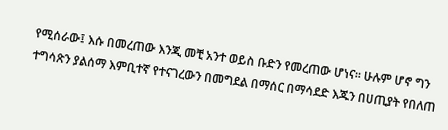የሚሰራው፤ እሱ በመረጠው እንጂ መቺ አንተ ወይስ ቡድን የመረጠው ሆነና፡፡ ሁሉም ሆኖ ግን   ተግሳጽን ያልሰማ እምቢተኛ የተናገረውን በመግደል በማሰር በማሳደድ እጁን በሀጢያት የበለጠ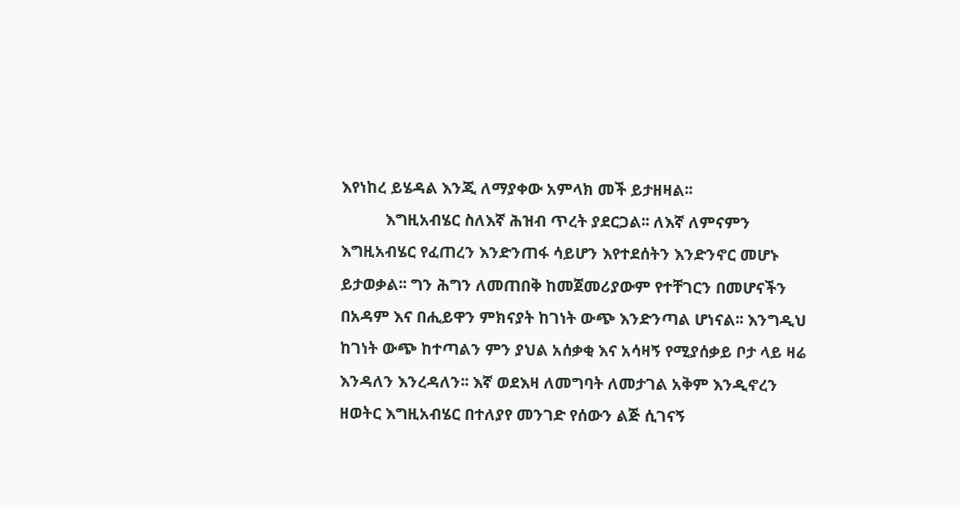እየነከረ ይሄዳል እንጂ ለማያቀው አምላክ መች ይታዘዛል፡፡
           እግዚአብሄር ስለእኛ ሕዝብ ጥረት ያደርጋል፡፡ ለእኛ ለምናምን እግዚአብሄር የፈጠረን እንድንጠፋ ሳይሆን እየተደሰትን እንድንኖር መሆኑ ይታወቃል፡፡ ግን ሕግን ለመጠበቅ ከመጀመሪያውም የተቸገርን በመሆናችን በአዳም እና በሒይዋን ምክናያት ከገነት ውጭ እንድንጣል ሆነናል፡፡ እንግዲህ ከገነት ውጭ ከተጣልን ምን ያህል አሰቃቂ እና አሳዛኝ የሚያሰቃይ ቦታ ላይ ዛሬ እንዳለን እንረዳለን፡፡ እኛ ወደእዛ ለመግባት ለመታገል አቅም እንዲኖረን ዘወትር እግዚአብሄር በተለያየ መንገድ የሰውን ልጅ ሲገናኝ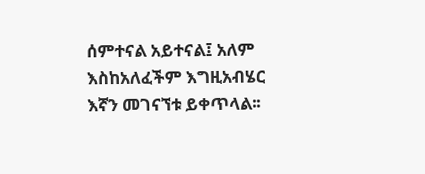ሰምተናል አይተናል፤ አለም እስከአለፈችም እግዚአብሄር እኛን መገናኘቱ ይቀጥላል፡፡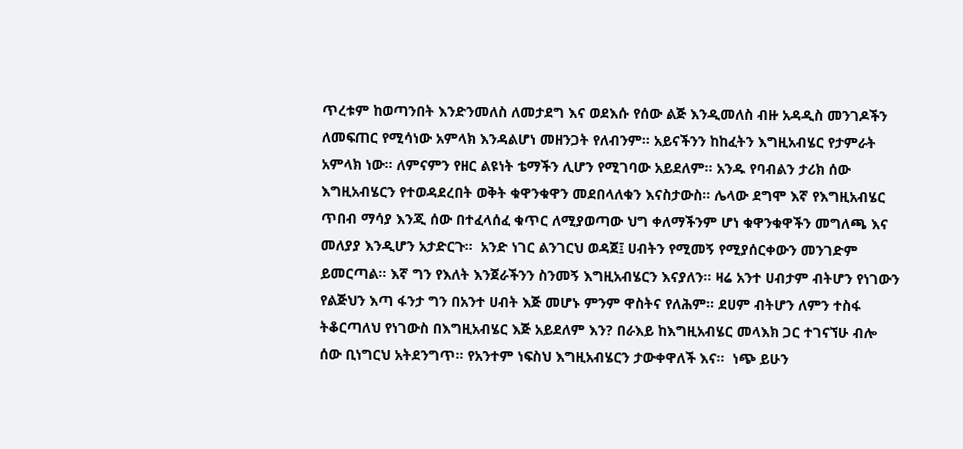ጥረቱም ከወጣንበት እንድንመለስ ለመታደግ እና ወደእሱ የሰው ልጅ እንዲመለስ ብዙ አዳዲስ መንገዶችን ለመፍጠር የሚሳነው አምላክ እንዳልሆነ መዘንጋት የለብንም፡፡ አይናችንን ከከፈትን እግዚአብሄር የታምራት አምላክ ነው፡፡ ለምናምን የዘር ልዩነት ቴማችን ሊሆን የሚገባው አይደለም፡፡ አንዱ የባብልን ታሪክ ሰው እግዚአብሄርን የተወዳደረበት ወቅት ቁዋንቁዋን መደበላለቁን እናስታውስ፡፡ ሌላው ደግሞ እኛ የእግዚአብሄር ጥበብ ማሳያ እንጂ ሰው በተፈላሰፈ ቁጥር ለሚያወጣው ህግ ቀለማችንም ሆነ ቁዋንቁዋችን መግለጫ እና መለያያ እንዲሆን አታድርጉ፡፡  አንድ ነገር ልንገርህ ወዳጀ፤ ሀብትን የሚመኝ የሚያሰርቀውን መንገድም ይመርጣል፡፡ እኛ ግን የእለት እንጀራችንን ስንመኝ እግዚአብሄርን እናያለን፡፡ ዛሬ አንተ ሀብታም ብትሆን የነገውን የልጅህን እጣ ፋንታ ግን በአንተ ሀብት እጅ መሆኑ ምንም ዋስትና የለሕም፡፡ ደሀም ብትሆን ለምን ተስፋ ትቆርጣለህ የነገውስ በእግዚአብሄር እጅ አይደለም እን? በራእይ ከእግዚአብሄር መላእክ ጋር ተገናኘሁ ብሎ ሰው ቢነግርህ አትደንግጥ፡፡ የአንተም ነፍስህ እግዚአብሄርን ታውቀዋለች እና፡፡  ነጭ ይሁን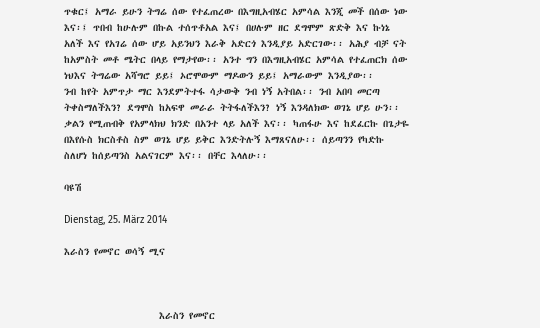ጥቁር፤ አማራ ይሁን ትግሬ ሰው የተፈጠረው በእግዚአብሄር አምሳል እንጂ መች በሰው ነው እና፡፤ ጥበብ ከሁሉም በኩል ተሰጥቶአል እና፤ በሀሉም ዘር ደግሞም ጽድቅ እና ኩነኔ አለች እና የአገሬ ሰው ሆይ አይንህን እራቅ አድርጎ እንዲያይ አድርገው፡፡ አሕያ ብቻ ናት ከአምስት መቶ ሜትር በላይ የማታየው፡፡ አንተ ግን በእግዚአብሄር አምሳል የተፈጠርክ ሰው ነህእና ትግሬው አሻግሮ ይይ፤ ኦሮሞውም ማዶውን ይይ፤ አማራውም እንዲያው፡፡
ንብ ከየት አምጥታ ማር እንደምትተፋ ሳታውቅ ንብ ነኝ አትበል፡፡ ንብ አበባ መርጣ ትቀስማለችእን? ደግሞስ ከአፍዋ መራራ ትትፋለችእን? ነኝ እንዳለክው ወገኔ ሆይ ሁን፡፡ ቃልን የሚጠብቅ የአምላክህ ክንድ በአንተ ላይ አለች እና፡፡ ካጠፋሁ እና ከደፈርኩ በጌታዬ በእየሱስ ክርስቶስ ስም ወገኔ ሆይ ይቅር እንድትሉኝ እማጸናለሁ፡፡ ሰይጣንን የካድኩ ስለሆነ ከሰይጣንስ አልናገርም እና፡፡ በቸር እላለሁ፡፡

ባዩሽ

Dienstag, 25. März 2014

እራስን የመኖር ወሳኝ ሚና



                   እራስን የመኖር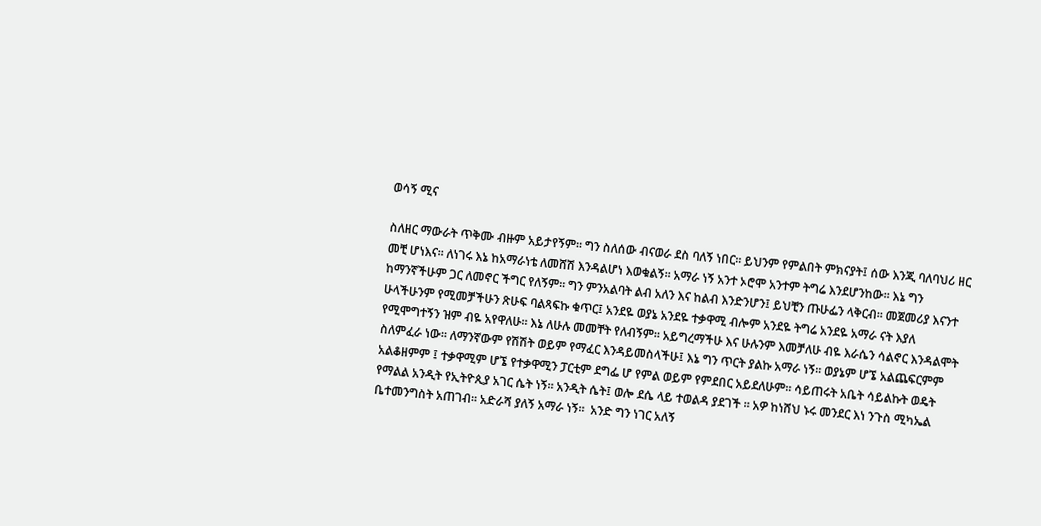ወሳኝ ሚና

ስለዘር ማውራት ጥቅሙ ብዙም አይታየኝም፡፡ ግን ስለሰው ብናወራ ደስ ባለኝ ነበር፡፡ ይህንም የምልበት ምክናያት፤ ሰው እንጂ ባለባህሪ ዘር መቺ ሆነእና፡፡ ለነገሩ እኔ ከአማራነቴ ለመሸሽ እንዳልሆነ እወቁልኝ፡፡ አማራ ነኝ አንተ ኦሮሞ አንተም ትግሬ እንደሆንከው፡፡ እኔ ግን ከማንኛችሁም ጋር ለመኖር ችግር የለኝም፡፡ ግን ምንአልባት ልብ አለን እና ከልብ እንድንሆን፤ ይህቺን ጡሁፌን ላቅርብ፡፡ መጀመሪያ እናንተ ሁላችሁንም የሚመቻችሁን ጽሁፍ ባልጻፍኩ ቁጥር፤ አንደዬ ወያኔ አንደዬ ተቃዋሚ ብሎም አንደዬ ትግሬ አንደዬ አማራ ናት እያለ የሚሞግተኝን ዝም ብዬ አየዋለሁ፡፡ እኔ ለሁሉ መመቸት የለብኝም፡፡ አይግረማችሁ እና ሁሉንም እመቻለሁ ብዬ እራሴን ሳልኖር እንዳልሞት ስለምፈራ ነው፡፡ ለማንኛውም የሽሽት ወይም የማፈር እንዳይመስላችሁ፤ እኔ ግን ጥርት ያልኩ አማራ ነኝ፡፡ ወያኔም ሆኜ አልጨፍርምም አልቆዘምም ፤ ተቃዋሚም ሆኜ የተቃዋሚን ፓርቲም ደግፌ ሆ የምል ወይም የምደበር አይደለሁም፡፡ ሳይጠሩት አቤት ሳይልኩት ወዴት የማልል አንዲት የኢትዮጲያ አገር ሴት ነኝ፡፡ አንዲት ሴት፤ ወሎ ደሴ ላይ ተወልዳ ያደገች ፡፡ አዎ ከነሸህ ኑሩ መንደር እነ ንጉስ ሚካኤል ቤተመንግስት አጠገብ፡፡ አድራሻ ያለኝ አማራ ነኝ፡፡  አንድ ግን ነገር አለኝ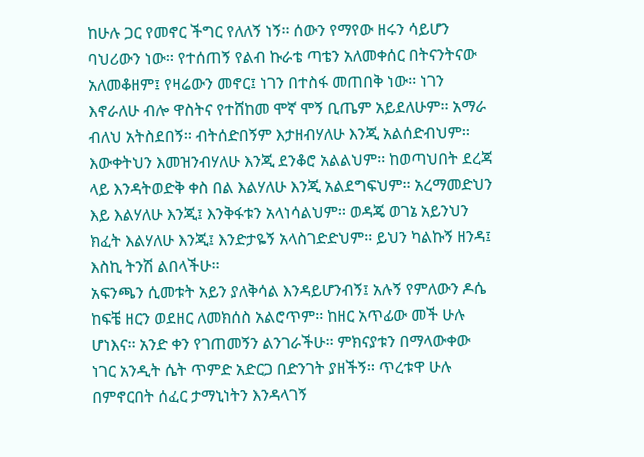ከሁሉ ጋር የመኖር ችግር የለለኝ ነኝ፡፡ ሰውን የማየው ዘሩን ሳይሆን ባህሪውን ነው፡፡ የተሰጠኝ የልብ ኩራቴ ጣቴን አለመቀሰር በትናንትናው አለመቆዘም፤ የዛሬውን መኖር፤ ነገን በተስፋ መጠበቅ ነው፡፡ ነገን እኖራለሁ ብሎ ዋስትና የተሸከመ ሞኛ ሞኝ ቢጤም አይደለሁም፡፡ አማራ ብለህ አትስደበኝ፡፡ ብትሰድበኝም እታዘብሃለሁ እንጂ አልሰድብህም፡፡ እውቀትህን እመዝንብሃለሁ እንጂ ደንቆሮ አልልህም፡፡ ከወጣህበት ደረጃ ላይ እንዳትወድቅ ቀስ በል እልሃለሁ እንጂ አልደግፍህም፡፡ አረማመድህን እይ እልሃለሁ እንጂ፤ እንቅፋቱን አላነሳልህም፡፡ ወዳጄ ወገኔ አይንህን ክፈት እልሃለሁ እንጂ፤ እንድታዬኝ አላስገድድህም፡፡ ይህን ካልኩኝ ዘንዳ፤ እስኪ ትንሽ ልበላችሁ፡፡
አፍንጫን ሲመቱት አይን ያለቅሳል እንዳይሆንብኝ፤ አሉኝ የምለውን ዶሴ ከፍቼ ዘርን ወደዘር ለመክሰስ አልሮጥም፡፡ ከዘር አጥፊው መች ሁሉ ሆነእና፡፡ አንድ ቀን የገጠመኝን ልንገራችሁ፡፡ ምክናያቱን በማላውቀው ነገር አንዲት ሴት ጥምድ አድርጋ በድንገት ያዘችኝ፡፡ ጥረቱዋ ሁሉ በምኖርበት ሰፈር ታማኒነትን እንዳላገኝ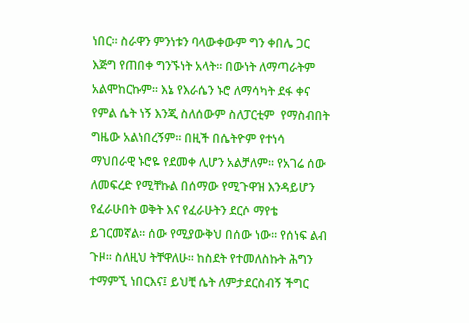ነበር፡፡ ስራዋን ምንነቱን ባላውቀውም ግን ቀበሌ ጋር እጅግ የጠበቀ ግንኙነት አላት፡፡ በውነት ለማጣራትም አልሞከርኩም፡፡ እኔ የእራሴን ኑሮ ለማሳካት ደፋ ቀና የምል ሴት ነኝ እንጂ ስለሰውም ስለፓርቲም  የማስብበት ግዜው አልነበረኝም፡፡ በዚች በሴትዮም የተነሳ ማህበራዊ ኑሮዬ የደመቀ ሊሆን አልቻለም፡፡ የአገሬ ሰው ለመፍረድ የሚቸኩል በሰማው የሚጉዋዝ እንዳይሆን የፈራሁበት ወቅት እና የፈራሁትን ደርሶ ማየቴ ይገርመኛል፡፡ ሰው የሚያውቅህ በሰው ነው፡፡ የሰነፍ ልብ ጉዞ፡፡ ስለዚህ ትቸዋለሁ፡፡ ከስደት የተመለስኩት ሕግን ተማምኚ ነበርእና፤ ይህቺ ሴት ለምታደርስብኝ ችግር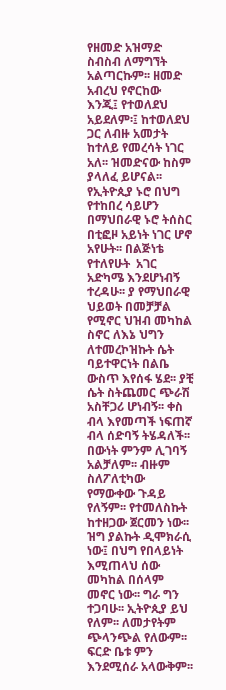የዘመድ አዝማድ ስብስብ ለማግኘት አልጣርኩም፡፡ ዘመድ አብረህ የኖርከው እንጂ፤ የተወለደህ አይደለም፡፤ ከተወለደህ ጋር ለብዙ አመታት ከተለይ የመረሳት ነገር አለ፡፡ ዝመድናው ከስም ያላለፈ ይሆናል፡፡ የኢትዮጲያ ኑሮ በህግ የተከበረ ሳይሆን በማህበራዊ ኑሮ ትሰስር በቲፎዞ አይነት ነገር ሆኖ አየሁት፡፡ በልጅነቴ የተለየሁት  አገር አድካሜ እንደሆነብኝ ተረዳሁ፡፡ ያ የማህበራዊ ህይወት በመቻቻል የሚኖር ህዝብ መካከል ስኖር ለእኔ ህግን ለተመረኮዝኩት ሴት ባይተዋርነት በልቤ ውስጥ እየሰፋ ሄደ፡፡ ያቺ ሴት ስትጨመር ጭራሽ አስቸጋሪ ሆነብኝ፡፡ ቀስ ብላ እየመጣች ነፍጠኛ ብላ ሰድባኝ ትሄዳለች፡፡ በውነት ምንም ሊገባኝ አልቻለም፡፡ ብዙም ስለፖለቲካው የማውቀው ጉዳይ የለኝም፡፡ የተመለስኩት ከተዘጋው ጀርመን ነው፡፡ ዝግ ያልኩት ዲሞክራሲ ነው፤ በህግ የበላይነት እሚጠላህ ሰው መካከል በሰላም መኖር ነው፡፡ ግራ ግን ተጋባሁ፡፡ ኢትዮጲያ ይህ የለም፡፡ ለመታየትም ጭላንጭል የለውም፡፡ ፍርድ ቤቱ ምን እንደሚሰራ አላውቅም፡፡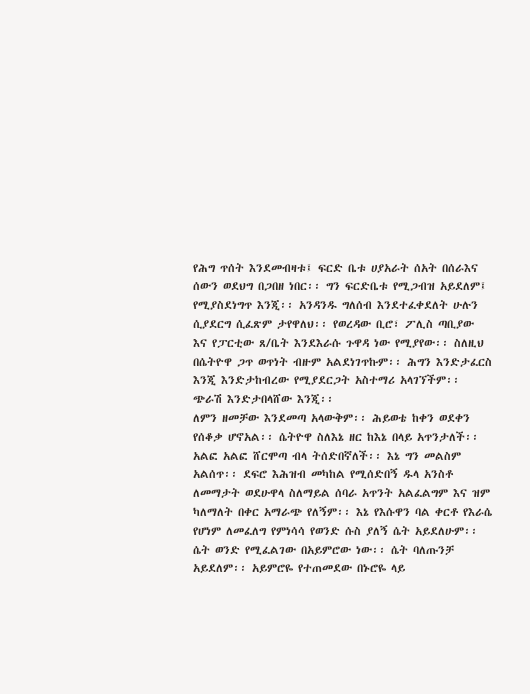የሕግ ጥሰት እንደመብዛቱ፤ ፍርድ ቤቱ ሀያአራት ሰአት በሰራእና ሰውን ወደህግ በጋበዘ ነበር፡፡ ግን ፍርድቤቱ የሚጋብዝ አይደለም፤ የሚያስደነግጥ እንጂ፡፡ አንዳንዱ ግለሰብ እንደተፈቀደለት ሁሉን ሲያደርግ ሲፈጽም ታየዋለህ፡፡ የወረዳው ቢሮ፣ ፖሊስ ጣቢያው እና የፓርቲው ጸ/ቤት እንደእራሱ ጉዋዳ ነው የሚያየው፡፡ ስለዚህ በሴትዮዋ ጋጥ ወጥነት ብዙም አልደነገጥኩም፡፡ ሕግን እንድታፈርስ እንጂ እንድታከብረው የሚያደርጋት አስተማሪ አላገኘችም፡፡ ጭራሽ እንድታበላሸው እንጂ፡፡
ለምን ዘመቻው እንደመጣ አላውቅም፡፡ ሕይወቴ ከቀን ወደቀን የሰቆቃ ሆኖአል፡፡ ሴትዮዋ ስለእኔ ዘር ከእኔ በላይ አጥንታለች፡፡ አልፎ አልፎ ሸርሞጣ ብላ ትሰድበኛለች፡፡ እኔ ግን መልስም አልሰጥ፡፡ ደፍሮ እሕዝብ መካከል የሚሰድበኝ ዱላ አንስቶ ለመማታት ወደሁዋላ ስለማይል ሰባራ አጥንት አልፈልግም እና ዝም ካለማለት በቀር አማራጭ የለኝም፡፡ እኔ የእሱዋን ባል ቀርቶ የእራሴ የሆነም ለመፈለግ የምነሳሳ የወንድ ሱስ ያለኝ ሴት አይደለሁም፡፡ ሴት ወንድ የሚፈልገው በአይምሮው ነው፡፡ ሴት ባለጡንቻ አይደለም፡፡ አይምሮዬ የተጠመደው በኑሮዬ ላይ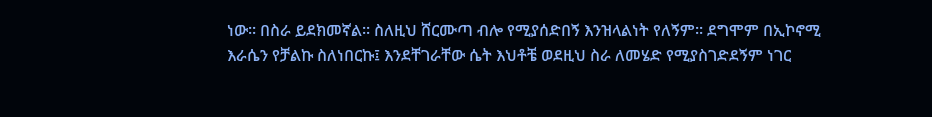ነው፡፡ በስራ ይደክመኛል፡፡ ስለዚህ ሸርሙጣ ብሎ የሚያሰድበኝ እንዝላልነት የለኝም፡፡ ደግሞም በኢኮኖሚ እራሴን የቻልኩ ስለነበርኩ፤ እንደቸገራቸው ሴት እህቶቼ ወደዚህ ስራ ለመሄድ የሚያስገድደኝም ነገር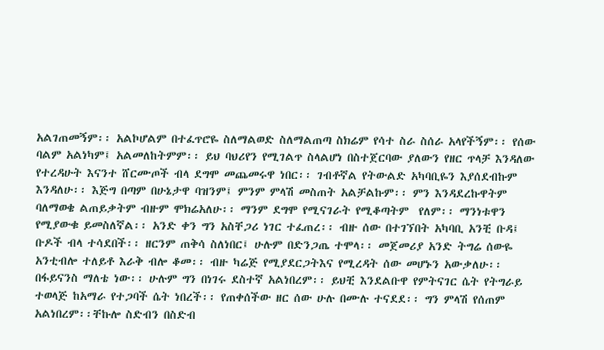አልገጠመኝም፡፡ አልኮሆልም በተፈጥሮዬ ስለማልወድ ስለማልጠጣ ስክሬም የሳተ ስራ ስሰራ አላየችኝም፡፡ የሰው ባልም አልነካም፤ አልመለከትምም፡፡ ይህ ባህሪየን የሚገልጥ ስላልሆነ በስተጀርባው ያለውን የዘር ጥላቻ እንዳለው የተረዳሁት እናንተ ሸርሙጦች ብላ ደግሞ መጨመሩዋ ነበር፡፡ ገብቶኛል የትውልድ አካባቢዬን እያሰደብኩም እንዳለሁ፡፡ እጅግ በጣም በሁኔታዋ ባዝንም፤ ምንም ምላሽ መስጠት አልቻልኩም፡፡ ምን እንዳደረኩዋትም ባለማወቄ ልጠይቃትም ብዙም ሞክሬአለሁ፡፡ ማንም ደግሞ የሚናገራት የሚቆጣትም  የለም፡፡ ማንነቱዋን የሚያውቁ ይመስለኛል፡፡ አንድ ቀን ግን አስቸጋሪ ነገር ተፈጠረ፡፡ ብዙ ሰው በተገኘበት አካባቢ አንቺ ቡዳ፤ ቡዶች ብላ ተሳደበች፡፡ ዘርንም ጠቅሳ ስለነበር፤ ሁሉም በድንጋጤ ተሞላ፡፡ መጀመሪያ አንድ ትግሬ ሰውዬ አንቲብሎ ተለይቶ እራቅ ብሎ ቆመ፡፡ ብዙ ካሬጅ የሚያደርጋትእና የሚረዳት ሰው መሆኑን አውቃለሁ፡፡ በፋይናንስ ማለቴ ነው፡፡ ሁሉም ግን በነገሩ ደስተኛ አልነበረም፡፡ ይህቺ እንደልቡዋ የምትናገር ሴት የትግራይ ተወላጅ ከአማራ የተጋባች ሴት ነበረች፡፡ የጠቀሰችው ዘር ሰው ሁሉ በሙሉ ተናደደ፡፡ ግን ምላሽ የሰጠም አልነበረም፡፡ቸኩሎ ስድብን በስድብ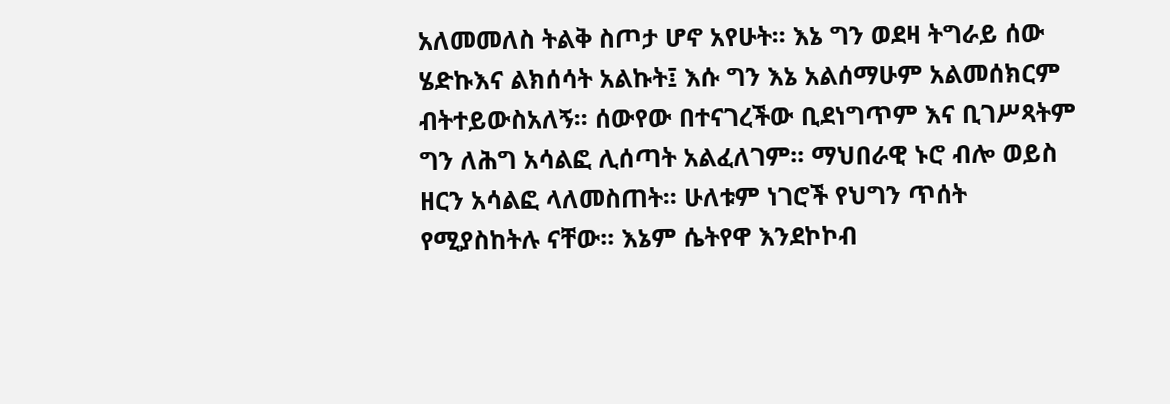አለመመለስ ትልቅ ስጦታ ሆኖ አየሁት፡፡ እኔ ግን ወደዛ ትግራይ ሰው ሄድኩእና ልክሰሳት አልኩት፤ እሱ ግን እኔ አልሰማሁም አልመሰክርም ብትተይውስአለኝ፡፡ ሰውየው በተናገረችው ቢደነግጥም እና ቢገሥጻትም ግን ለሕግ አሳልፎ ሊሰጣት አልፈለገም፡፡ ማህበራዊ ኑሮ ብሎ ወይስ ዘርን አሳልፎ ላለመስጠት፡፡ ሁለቱም ነገሮች የህግን ጥሰት የሚያስከትሉ ናቸው፡፡ እኔም ሴትየዋ እንደኮኮብ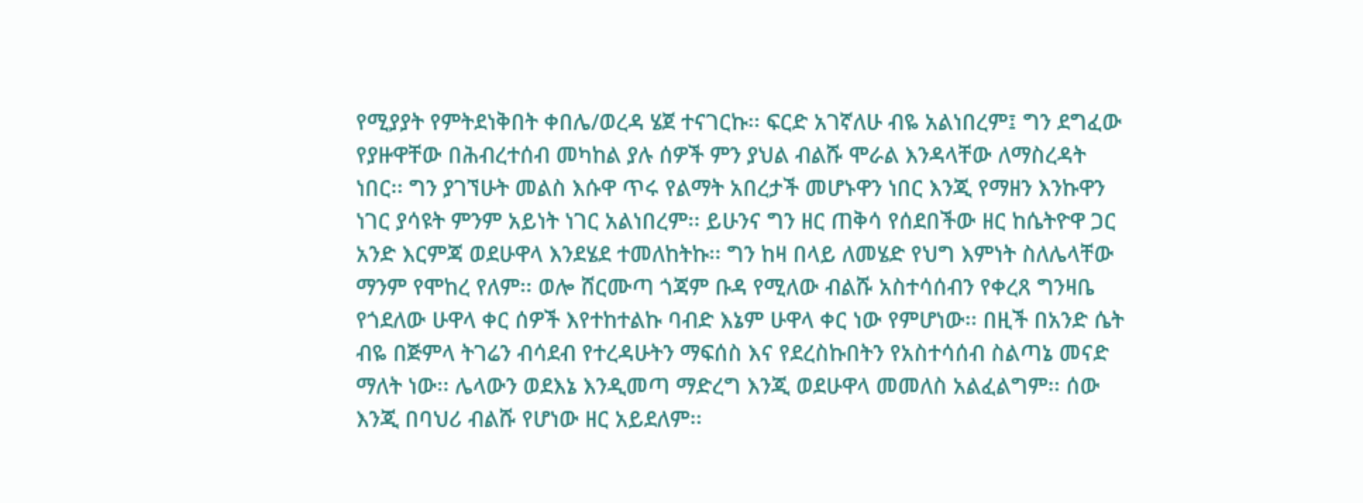የሚያያት የምትደነቅበት ቀበሌ/ወረዳ ሄጀ ተናገርኩ፡፡ ፍርድ አገኛለሁ ብዬ አልነበረም፤ ግን ደግፈው የያዙዋቸው በሕብረተሰብ መካከል ያሉ ሰዎች ምን ያህል ብልሹ ሞራል እንዳላቸው ለማስረዳት ነበር፡፡ ግን ያገኘሁት መልስ እሱዋ ጥሩ የልማት አበረታች መሆኑዋን ነበር እንጂ የማዘን እንኩዋን ነገር ያሳዩት ምንም አይነት ነገር አልነበረም፡፡ ይሁንና ግን ዘር ጠቅሳ የሰደበችው ዘር ከሴትዮዋ ጋር አንድ እርምጃ ወደሁዋላ እንደሄደ ተመለከትኩ፡፡ ግን ከዛ በላይ ለመሄድ የህግ እምነት ስለሌላቸው ማንም የሞከረ የለም፡፡ ወሎ ሸርሙጣ ጎጃም ቡዳ የሚለው ብልሹ አስተሳሰብን የቀረጸ ግንዛቤ የጎደለው ሁዋላ ቀር ሰዎች እየተከተልኩ ባብድ እኔም ሁዋላ ቀር ነው የምሆነው፡፡ በዚች በአንድ ሴት ብዬ በጅምላ ትገሬን ብሳደብ የተረዳሁትን ማፍሰስ እና የደረስኩበትን የአስተሳሰብ ስልጣኔ መናድ ማለት ነው፡፡ ሌላውን ወደእኔ እንዲመጣ ማድረግ እንጂ ወደሁዋላ መመለስ አልፈልግም፡፡ ሰው እንጂ በባህሪ ብልሹ የሆነው ዘር አይደለም፡፡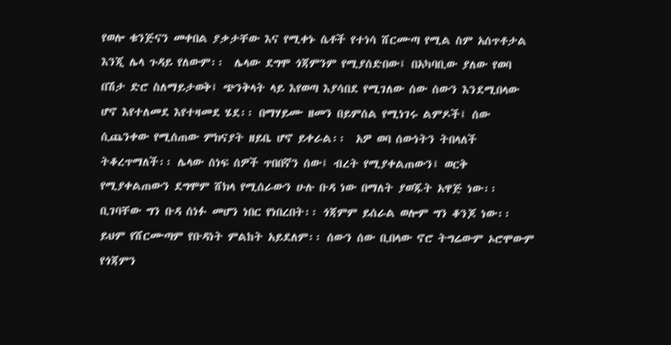የወሎ ቁንጅናን መቀበል ያቃታቸው እና የሚቀኑ ሴቶች የተነሳ ሸርሙጣ የሚል ስም አሰጥቶታል እንጂ ሌላ ጉዳይ የለውም፡፡  ሌላው ደግሞ ጎጃምንም የሚያሰድበው፤ በአካባቢው ያለው የወባ በሽታ ድሮ ስለማይታወቅ፤ ጭንቅላት ላይ እየወጣ እያሳበደ የሚገለው ሰው ሰውን እንደሚበላው ሆኖ እየተለመደ እየተዛመደ ሄደ፡፡ በማሃይሙ ዘመን በይምሰል የሚነገሩ ልምዶች፤ ሰው ሲጨንቀው የሚሰጠው ምክናያት ዘይቤ ሆኖ ይቀራል፡፡  አዎ ወባ ሰውነትን ትበላለች ትቆረጥማለች፡፡ ሌላው ሰነፍ ሰዎች ጥበበኛን ሰው፤ ብረት የሚያቀልጠውን፤ ወርቅ የሚያቀልጠውን ደግሞም ሸክላ የሚሰራውን ሁሉ ቡዳ ነው በማለት ያወጁት አዋጅ ነው፡፡ ቢገባቸው ግን ቡዳ ሰነፉ መሆን ነበር የነበረበት፡፡ ጎጃምም ይሰራል ወሎም ግን ቆንጆ ነው፡፡ ይህም የሸርሙጣም የቡዳነት ምልከት አይደለም፡፡ ሰውን ሰው ቢበላው ኖሮ ትግሬውም ኦሮሞውም የጎጃምን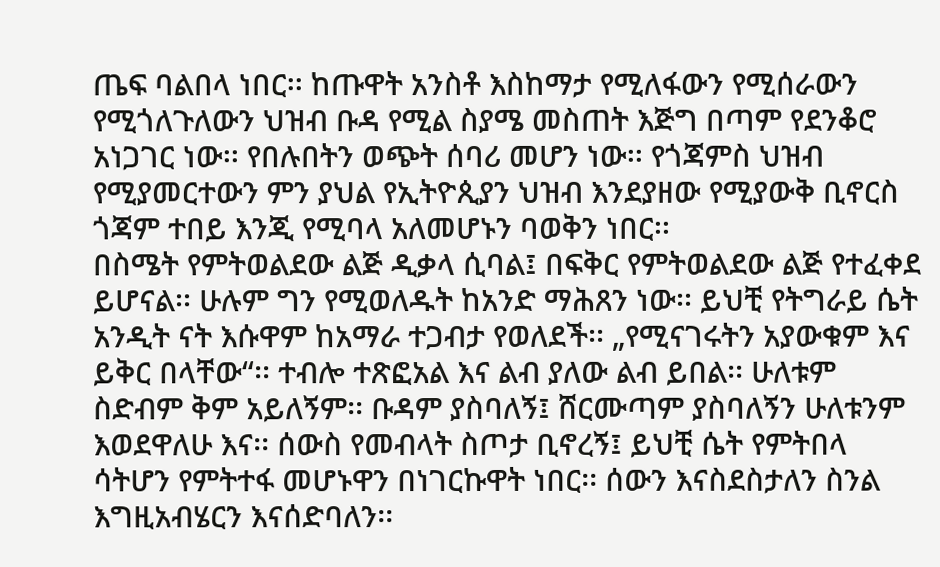ጤፍ ባልበላ ነበር፡፡ ከጡዋት አንስቶ እስከማታ የሚለፋውን የሚሰራውን የሚጎለጉለውን ህዝብ ቡዳ የሚል ስያሜ መስጠት እጅግ በጣም የደንቆሮ አነጋገር ነው፡፡ የበሉበትን ወጭት ሰባሪ መሆን ነው፡፡ የጎጃምስ ህዝብ የሚያመርተውን ምን ያህል የኢትዮጲያን ህዝብ እንደያዘው የሚያውቅ ቢኖርስ ጎጃም ተበይ እንጂ የሚባላ አለመሆኑን ባወቅን ነበር፡፡
በስሜት የምትወልደው ልጅ ዲቃላ ሲባል፤ በፍቅር የምትወልደው ልጅ የተፈቀደ ይሆናል፡፡ ሁሉም ግን የሚወለዱት ከአንድ ማሕጸን ነው፡፡ ይህቺ የትግራይ ሴት አንዲት ናት እሱዋም ከአማራ ተጋብታ የወለደች፡፡ „የሚናገሩትን አያውቁም እና ይቅር በላቸው“፡፡ ተብሎ ተጽፎአል እና ልብ ያለው ልብ ይበል፡፡ ሁለቱም ስድብም ቅም አይለኝም፡፡ ቡዳም ያስባለኝ፤ ሸርሙጣም ያስባለኝን ሁለቱንም እወደዋለሁ እና፡፡ ሰውስ የመብላት ስጦታ ቢኖረኝ፤ ይህቺ ሴት የምትበላ ሳትሆን የምትተፋ መሆኑዋን በነገርኩዋት ነበር፡፡ ሰውን እናስደስታለን ስንል እግዚአብሄርን እናሰድባለን፡፡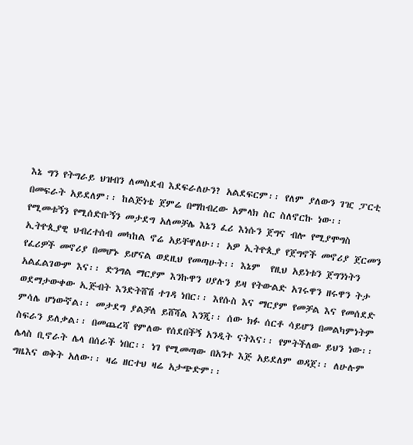እኔ ግን የትግራይ ህዝብን ለመስደብ እደፍራለሁን? አልደፍርም፡፡ የለም ያለውን ገዢ ፓርቲ በመፍራት አይደለም፡፡ ከልጅነቴ ጀምሬ በማከብረው አምላክ ስር ስለኖርኩ ነው፡፡ የሚመቱኝን የሚሰድቡኝን መታደግ አለመቻሌ እኔን ፈሪ እነሱን ጀግና ብሎ የሚያሞግስ ኢትዮጲያዊ ህብረተሰብ መካከል ኖሬ አይቸዋለሁ፡፡ አዎ ኢትዮጲያ የጀግኖች መኖሪያ ጀርመን የፈሪዎች መኖሪያ በመሆኑ ይሆናል ወደዚህ የመጣሁት፡፡ እኔም  የዚህ አይነቱን ጀግንነትን አልፈልገውም እና፡፡ ድንግል ማርያም እንኩዋን ሀያሉን ይዛ የትውልድ አገሩዋን ዘሩዋን ትታ ወደማታውቀው ኢጅብት እንድትሸሽ ተገዳ ነበር፡፡ እየሱስ እና ማርያም የመቻል እና የመሰደድ ምሳሌ ሆነውኛል፡፡ መታደግ ያልቻለ ይሸሻል እንጂ፡፡ ሰው ክፉ ሰርቶ ሳይሆን በመልካምነትም ስፍራን ይለቃል፡፡ በመጨረሻ የምለው የሰደበችኝ አንዲት ናትእና፡፡ የምትችለው ይህን ነው፡፡ ሌላስ ቢኖራት ሌላ በሰራች ነበር፡፡ ነገ የሚመጣው በአንተ እጅ አይደለም ወዳጀ፡፡ ለሁሉም ግዜእና ወቅት አለው፡፡ ዛሬ ዘርተህ ዛሬ አታጭድም፡፡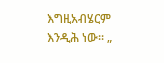እግዚአብሄርም እንዲሕ ነው፡፡ „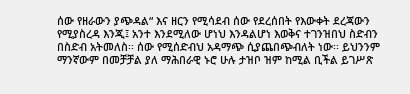ሰው የዘራውን ያጭዳል“ እና ዘርን የሚሳደብ ሰው የደረሰበት የእውቀት ደረጃውን የሚያስረዳ እንጂ፤ አንተ እንደሚለው ሆነህ እንዳልሆነ እወቅና ተገንዝበህ ስድብን በስድብ አትመለስ፡፡ ሰው የሚሰድብህ አዳማጭ ሲያጨበጭብለት ነው፡፡ ይህንንም ማንኛውም በመቻቻል ያለ ማሕበራዊ ኑሮ ሁሉ ታዝቦ ዝም ከሚል ቢችል ይገሥጽ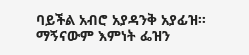ባይችል አብሮ አያዳንቅ አያፊዝ፡፡ ማኝናውም እምነት ፌዝን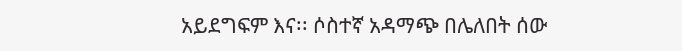አይደግፍም እና፡፡ ሶስተኛ አዳማጭ በሌለበት ሰው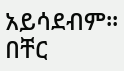አይሳደብም፡፡ በቸር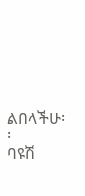ልበላችሁ፡፡
ባዩሽ